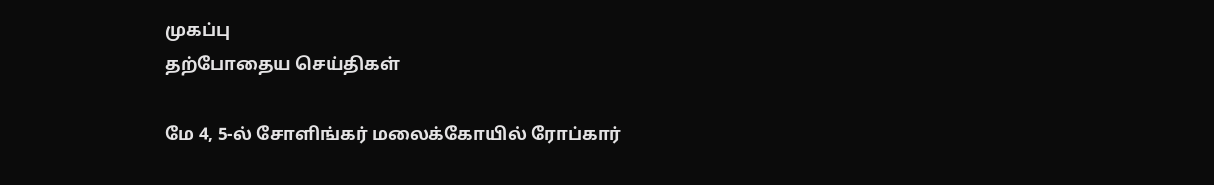முகப்பு
தற்போதைய செய்திகள்

மே 4, 5-ல் சோளிங்கர் மலைக்கோயில் ரோப்கார்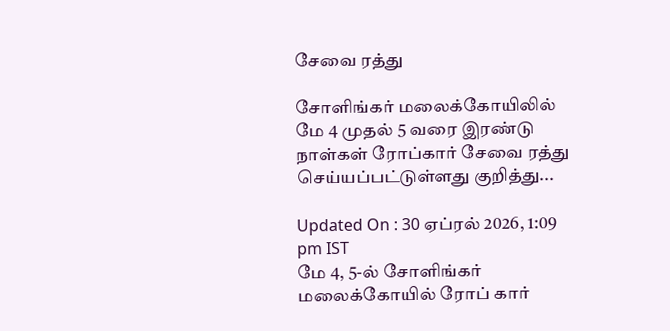சேவை ரத்து

சோளிங்கர் மலைக்கோயிலில் மே 4 முதல் 5 வரை இரண்டு நாள்கள் ரோப்கார் சேவை ரத்து செய்யப்பட்டுள்ளது குறித்து...

Updated On : 30 ஏப்ரல் 2026, 1:09 pm IST
மே 4, 5-ல் சோளிங்கர் மலைக்கோயில் ரோப் கார்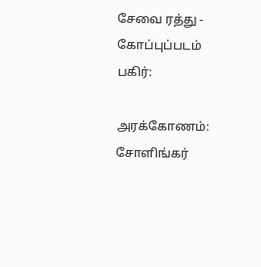சேவை ரத்து - கோப்புப்படம்
பகிர்:

அரக்கோணம்: சோளிங்கர்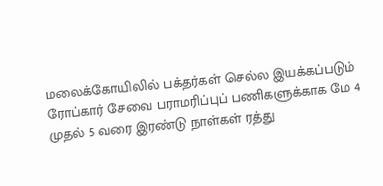மலைக்கோயிலில் பக்தர்கள் செல்ல இயக்கப்படும் ரோப்கார் சேவை பராமரிப்புப் பணிகளுக்காக மே 4 முதல் 5 வரை இரண்டு நாள்கள் ரத்து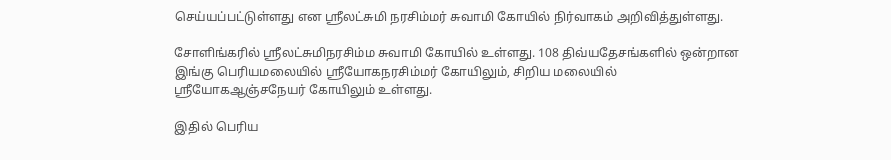செய்யப்பட்டுள்ளது என ஸ்ரீலட்சுமி நரசிம்மர் சுவாமி கோயில் நிர்வாகம் அறிவித்துள்ளது.

சோளிங்கரில் ஸ்ரீலட்சுமிநரசிம்ம சுவாமி கோயில் உள்ளது. 108 திவ்யதேசங்களில் ஒன்றான இங்கு பெரியமலையில் ஸ்ரீயோகநரசிம்மர் கோயிலும், சிறிய மலையில் ஸ்ரீயோகஆஞ்சநேயர் கோயிலும் உள்ளது.

இதில் பெரிய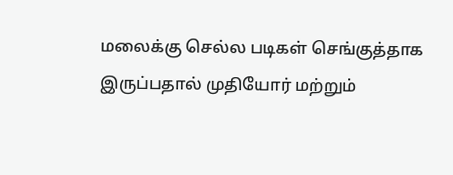மலைக்கு செல்ல படிகள் செங்குத்தாக இருப்பதால் முதியோர் மற்றும்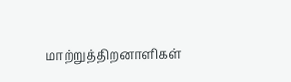மாற்றுத்திறனாளிகள்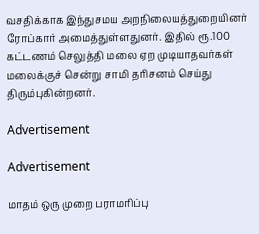வசதிக்காக இந்துசமய அறநிலையத்துறையினர் ரோப்கார் அமைத்துள்ளதுனர். இதில் ரூ.100 கட்டணம் செலுத்தி மலை ஏற முடியாதவர்கள் மலைக்குச் சென்று சாமி தரிசனம் செய்து திரும்புகின்றனர்.

Advertisement

Advertisement

மாதம் ஒரு முறை பராமரிப்பு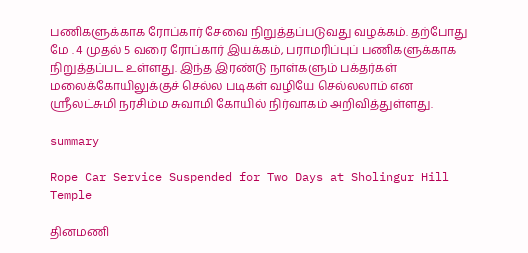பணிகளுக்காக ரோப்கார் சேவை நிறுத்தப்படுவது வழக்கம். தற்போது மே . 4 முதல் 5 வரை ரோப்கார் இயக்கம், பராமரிப்புப் பணிகளுக்காக நிறுத்தப்பட உள்ளது. இந்த இரண்டு நாள்களும் பக்தர்கள் மலைக்கோயிலுக்குச் செல்ல படிகள் வழியே செல்லலாம் என ஸ்ரீலட்சுமி நரசிம்ம சுவாமி கோயில் நிர்வாகம் அறிவித்துள்ளது.

summary

Rope Car Service Suspended for Two Days at Sholingur Hill Temple

தினமணி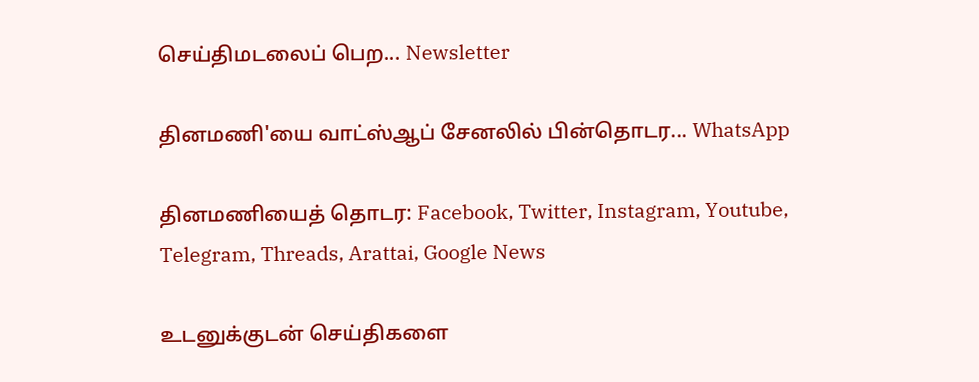செய்திமடலைப் பெற... Newsletter

தினமணி'யை வாட்ஸ்ஆப் சேனலில் பின்தொடர... WhatsApp

தினமணியைத் தொடர: Facebook, Twitter, Instagram, Youtube, Telegram, Threads, Arattai, Google News

உடனுக்குடன் செய்திகளை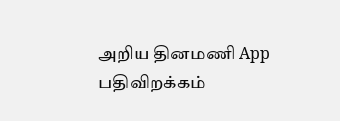அறிய தினமணி App பதிவிறக்கம்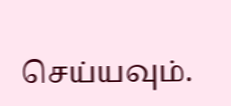செய்யவும்.